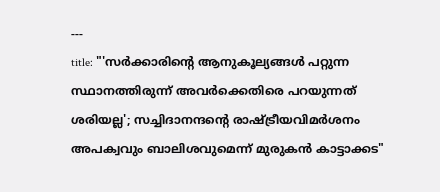---
title: "'സർക്കാരിന്റെ ആനുകൂല്യങ്ങൾ പറ്റുന്ന സ്ഥാനത്തിരുന്ന് അവർക്കെതിരെ പറയുന്നത് ശരിയല്ല'; സച്ചിദാനന്ദന്റെ രാഷ്‌ട്രീയവിമർശനം അപക്വവും ബാലിശവുമെന്ന് മുരുകൻ കാട്ടാക്കട"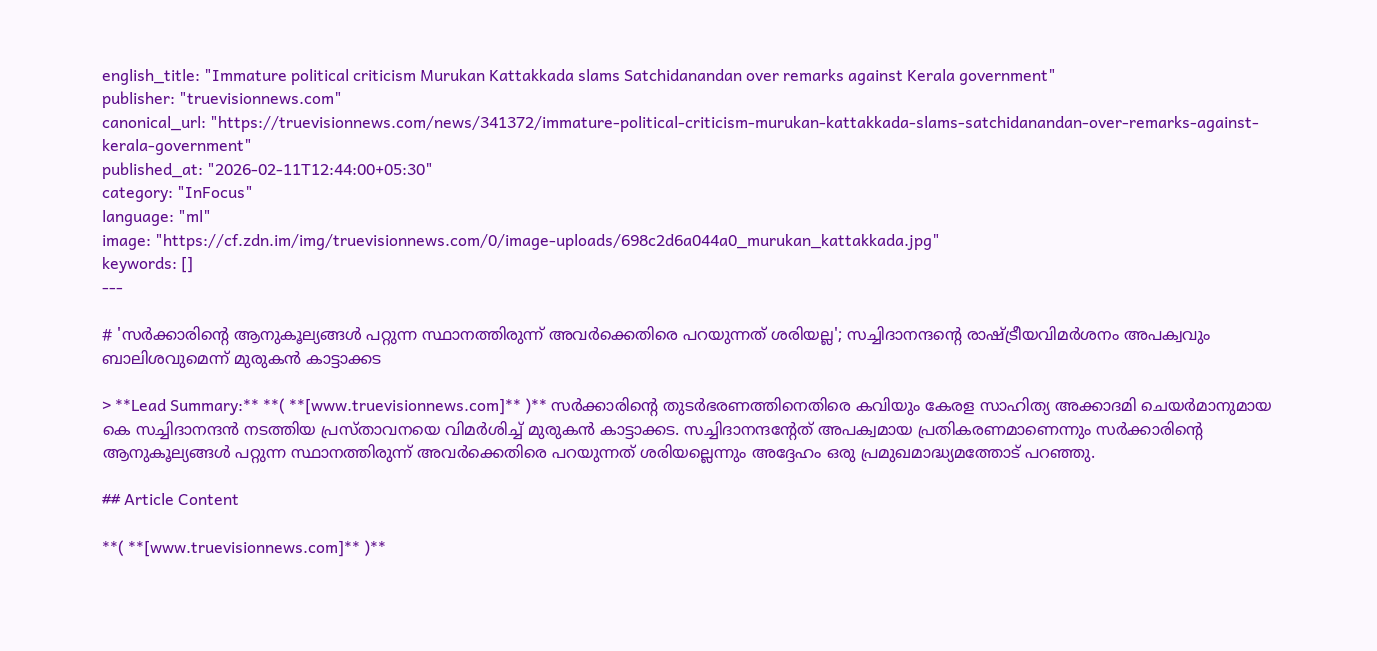english_title: "Immature political criticism Murukan Kattakkada slams Satchidanandan over remarks against Kerala government"
publisher: "truevisionnews.com"
canonical_url: "https://truevisionnews.com/news/341372/immature-political-criticism-murukan-kattakkada-slams-satchidanandan-over-remarks-against-kerala-government"
published_at: "2026-02-11T12:44:00+05:30"
category: "InFocus"
language: "ml"
image: "https://cf.zdn.im/img/truevisionnews.com/0/image-uploads/698c2d6a044a0_murukan_kattakkada.jpg"
keywords: []
---

# 'സർക്കാരിന്റെ ആനുകൂല്യങ്ങൾ പറ്റുന്ന സ്ഥാനത്തിരുന്ന് അവർക്കെതിരെ പറയുന്നത് ശരിയല്ല'; സച്ചിദാനന്ദന്റെ രാഷ്‌ട്രീയവിമർശനം അപക്വവും ബാലിശവുമെന്ന് മുരുകൻ കാട്ടാക്കട

> **Lead Summary:** **( **[www.truevisionnews.com]** )** സർക്കാരിന്റെ തുടർഭരണത്തിനെതിരെ കവിയും കേരള സാഹിത്യ അക്കാദമി ചെയർമാനുമായ കെ സച്ചിദാനന്ദൻ നടത്തിയ പ്രസ്‌താവനയെ വിമർശിച്ച് മുരുകൻ കാട്ടാക്കട. സച്ചിദാനന്ദന്റേത് അപക്വമായ പ്രതികരണമാണെന്നും സർക്കാരിന്റെ ആനുകൂല്യങ്ങൾ പറ്റുന്ന സ്ഥാനത്തിരുന്ന് അവർക്കെതിരെ പറയുന്നത് ശരിയല്ലെന്നും അദ്ദേഹം ഒരു പ്രമുഖമാദ്ധ്യമത്തോട് പറഞ്ഞു.

## Article Content

**( **[www.truevisionnews.com]** )**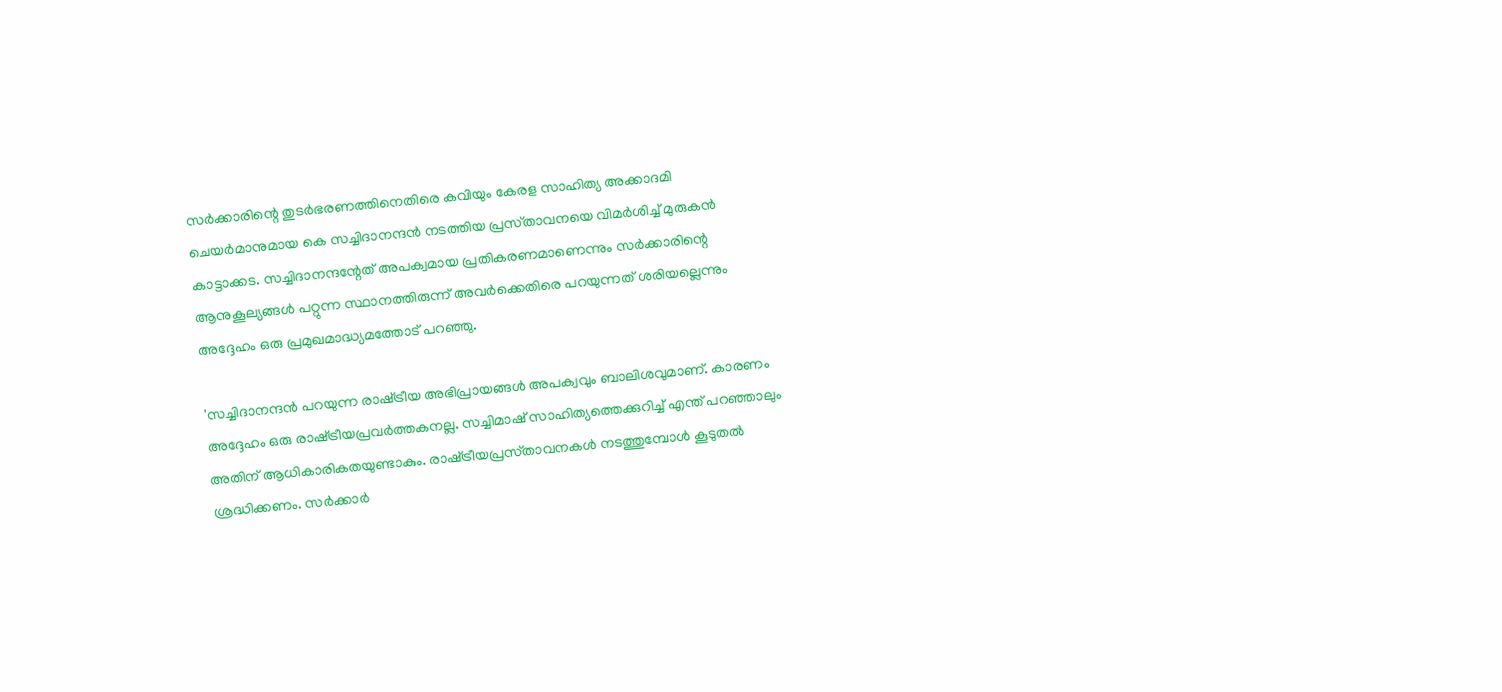സർക്കാരിന്റെ തുടർഭരണത്തിനെതിരെ കവിയും കേരള സാഹിത്യ അക്കാദമി ചെയർമാനുമായ കെ സച്ചിദാനന്ദൻ നടത്തിയ പ്രസ്‌താവനയെ വിമർശിച്ച് മുരുകൻ കാട്ടാക്കട. സച്ചിദാനന്ദന്റേത് അപക്വമായ പ്രതികരണമാണെന്നും സർക്കാരിന്റെ ആനുകൂല്യങ്ങൾ പറ്റുന്ന സ്ഥാനത്തിരുന്ന് അവർക്കെതിരെ പറയുന്നത് ശരിയല്ലെന്നും അദ്ദേഹം ഒരു പ്രമുഖമാദ്ധ്യമത്തോട് പറഞ്ഞു.

'സച്ചിദാനന്ദൻ പറയുന്ന രാഷ്‌ട്രീയ അഭിപ്രായങ്ങൾ അപക്വവും ബാലിശവുമാണ്. കാരണം അദ്ദേഹം ഒരു രാഷ്‌ട്രീയപ്രവർത്തകനല്ല. സച്ചിമാഷ് സാഹിത്യത്തെക്കുറിച്ച് എന്ത് പറഞ്ഞാലും അതിന് ആധികാരികതയുണ്ടാകും. രാഷ്‌ട്രീയപ്രസ്‌താവനകൾ നടത്തുമ്പോൾ കൂടുതൽ ശ്രദ്ധിക്കണം. സർക്കാർ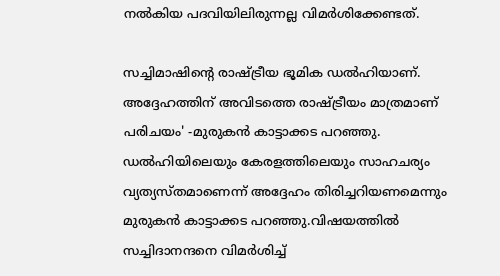നൽകിയ പദവിയിലിരുന്നല്ല വിമർശിക്കേണ്ടത്.

സച്ചിമാഷിന്റെ രാഷ്‌ട്രീയ ഭൂമിക ഡൽഹിയാണ്. അദ്ദേഹത്തിന് അവിടത്തെ രാഷ്‌ട്രീയം മാത്രമാണ് പരിചയം' -മുരുകൻ കാട്ടാക്കട പറഞ്ഞു. ഡൽഹിയിലെയും കേരളത്തിലെയും സാഹചര്യം വ്യത്യസ്‌തമാണെന്ന്‌ അദ്ദേഹം തിരിച്ചറിയണമെന്നും മുരുകൻ കാട്ടാക്കട പറഞ്ഞു.വിഷയത്തിൽ സച്ചിദാനന്ദനെ വിമർശിച്ച്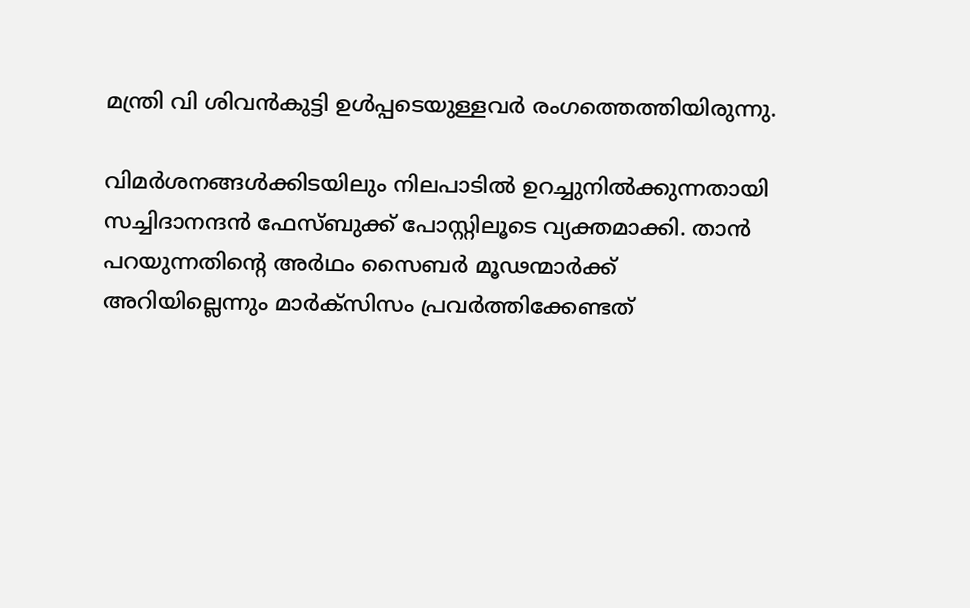മന്ത്രി വി ശിവൻകുട്ടി ഉൾപ്പടെയുള്ളവർ രംഗത്തെത്തിയിരുന്നു.

വിമർശനങ്ങൾക്കിടയിലും നിലപാടിൽ ഉറച്ചുനിൽക്കുന്നതായി സച്ചിദാനന്ദൻ ഫേസ്ബുക്ക് പോസ്റ്റിലൂടെ വ്യക്തമാക്കി. താൻ പറയുന്നതിൻ്റെ അർഥം സൈബർ മൂഢന്മാർക്ക് അറിയില്ലെന്നും മാർക്സിസം പ്രവർത്തിക്കേണ്ടത്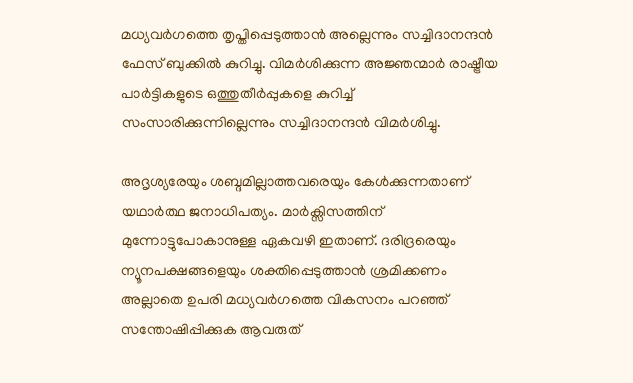മധ്യവർഗത്തെ തൃപ്തിപ്പെടുത്താൻ അല്ലെന്നും സച്ചിദാനന്ദൻ ഫേസ് ബുക്കിൽ കുറിച്ചു. വിമർശിക്കുന്ന അജ്ഞന്മാർ രാഷ്ട്രീയ പാർട്ടികളുടെ ഒത്തുതീർപ്പുകളെ കുറിച്ച് സംസാരിക്കുന്നില്ലെന്നും സച്ചിദാനന്ദൻ വിമർശിച്ചു.

അദൃശ്യരേയും ശബ്ദമില്ലാത്തവരെയും കേൾക്കുന്നതാണ് യഥാർത്ഥ ജനാധിപത്യം. മാർക്സിസത്തിന് മുന്നോട്ടുപോകാനുള്ള ഏകവഴി ഇതാണ്. ദരിദ്രരെയും ന്യൂനപക്ഷങ്ങളെയും ശക്തിപ്പെടുത്താൻ ശ്രമിക്കണം അല്ലാതെ ഉപരി മധ്യവർഗത്തെ വികസനം പറഞ്ഞ് സന്തോഷിപ്പിക്കുക ആവരുത്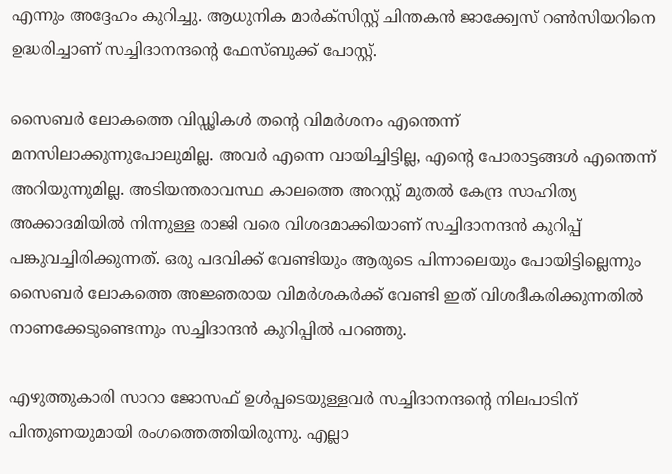എന്നും അദ്ദേഹം കുറിച്ചു. ആധുനിക മാർക്സിസ്റ്റ് ചിന്തകൻ ജാക്ക്വേസ് റൺസിയറിനെ ഉദ്ധരിച്ചാണ് സച്ചിദാനന്ദൻ്റെ ഫേസ്ബുക്ക് പോസ്റ്റ്.

സൈബർ ലോകത്തെ വിഡ്ഢികൾ തന്റെ വിമർശനം എന്തെന്ന് മനസിലാക്കുന്നുപോലുമില്ല. അവർ എന്നെ വായിച്ചിട്ടില്ല, എന്‍റെ പോരാട്ടങ്ങൾ എന്തെന്ന് അറിയുന്നുമില്ല. അടിയന്തരാവസ്ഥ കാലത്തെ അറസ്റ്റ് മുതൽ കേന്ദ്ര സാഹിത്യ അക്കാദമിയിൽ നിന്നുള്ള രാജി വരെ വിശദമാക്കിയാണ് സച്ചിദാനന്ദൻ കുറിപ്പ് പങ്കുവച്ചിരിക്കുന്നത്. ഒരു പദവിക്ക് വേണ്ടിയും ആരുടെ പിന്നാലെയും പോയിട്ടില്ലെന്നും സൈബർ ലോകത്തെ അജ്ഞരായ വിമർശകർക്ക് വേണ്ടി ഇത് വിശദീകരിക്കുന്നതിൽ നാണക്കേടുണ്ടെന്നും സച്ചിദാന്ദൻ കുറിപ്പില്‍ പറഞ്ഞു.

എഴുത്തുകാരി സാറാ ജോസഫ് ഉൾപ്പടെയുള്ളവർ സച്ചിദാനന്ദന്റെ നിലപാടിന് പിന്തുണയുമായി രംഗത്തെത്തിയിരുന്നു. എല്ലാ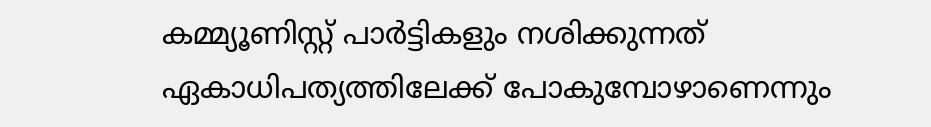കമ്മ്യൂണിസ്റ്റ് പാർട്ടികളും നശിക്കുന്നത് ഏകാധിപത്യത്തിലേക്ക് പോകുമ്പോഴാണെന്നും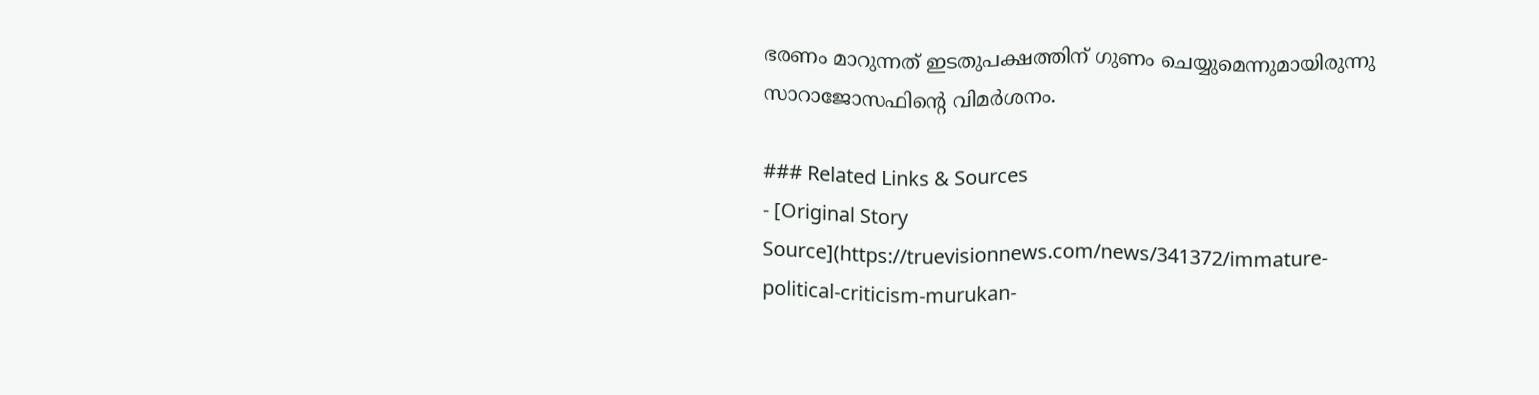ഭരണം മാറുന്നത് ഇടതുപക്ഷത്തിന് ഗുണം ചെയ്യുമെന്നുമായിരുന്നു സാറാജോസഫിന്റെ വിമർശനം.

### Related Links & Sources
- [Original Story Source](https://truevisionnews.com/news/341372/immature-political-criticism-murukan-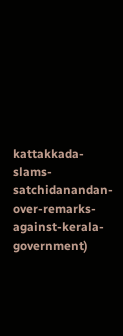kattakkada-slams-satchidanandan-over-remarks-against-kerala-government)